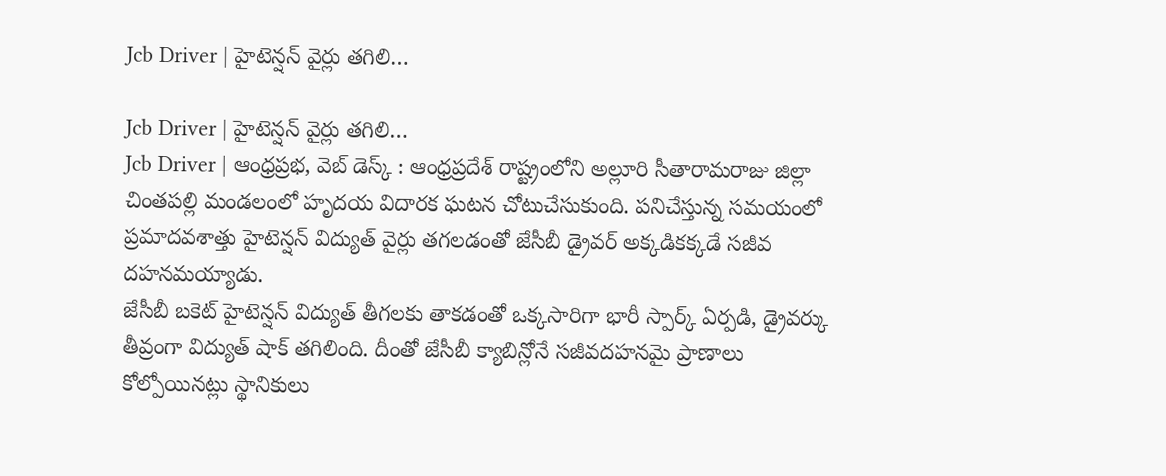Jcb Driver | హైటెన్షన్ వైర్లు తగిలి…

Jcb Driver | హైటెన్షన్ వైర్లు తగిలి…
Jcb Driver | ఆంధ్రప్రభ, వెబ్ డెస్క్ : ఆంధ్రప్రదేశ్ రాష్ట్రంలోని అల్లూరి సీతారామరాజు జిల్లా చింతపల్లి మండలంలో హృదయ విదారక ఘటన చోటుచేసుకుంది. పనిచేస్తున్న సమయంలో ప్రమాదవశాత్తు హైటెన్షన్ విద్యుత్ వైర్లు తగలడంతో జేసీబీ డ్రైవర్ అక్కడికక్కడే సజీవ దహనమయ్యాడు.
జేసీబీ బకెట్ హైటెన్షన్ విద్యుత్ తీగలకు తాకడంతో ఒక్కసారిగా భారీ స్పార్క్ ఏర్పడి, డ్రైవర్కు తీవ్రంగా విద్యుత్ షాక్ తగిలింది. దీంతో జేసీబీ క్యాబిన్లోనే సజీవదహనమై ప్రాణాలు కోల్పోయినట్లు స్థానికులు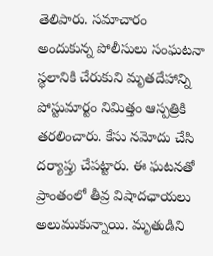తెలిపారు. సమాచారం అందుకున్న పోలీసులు సంఘటనా స్థలానికి చేరుకుని మృతదేహాన్ని పోస్టుమార్టం నిమిత్తం ఆస్పత్రికి తరలించారు. కేసు నమోదు చేసి దర్యాప్తు చేపట్టారు. ఈ ఘటనతో ప్రాంతంలో తీవ్ర విషాదఛాయలు అలుముకున్నాయి. మృతుడిని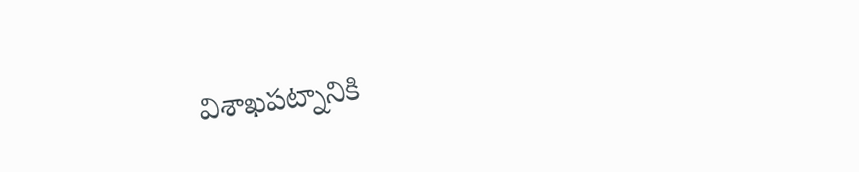విశాఖపట్నానికి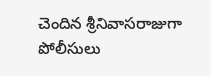చెందిన శ్రీనివాసరాజుగా పోలీసులు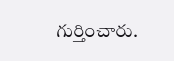గుర్తించారు.